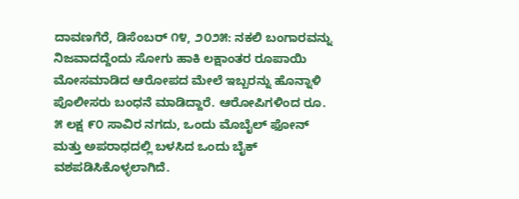ದಾವಣಗೆರೆ, ಡಿಸೆಂಬರ್ ೧೪, ೨೦೨೫: ನಕಲಿ ಬಂಗಾರವನ್ನು ನಿಜವಾದದ್ದೆಂದು ಸೋಗು ಹಾಕಿ ಲಕ್ಷಾಂತರ ರೂಪಾಯಿ ಮೋಸಮಾಡಿದ ಆರೋಪದ ಮೇಲೆ ಇಬ್ಬರನ್ನು ಹೊನ್ನಾಳಿ ಪೊಲೀಸರು ಬಂಧನೆ ಮಾಡಿದ್ದಾರೆ. ಆರೋಪಿಗಳಿಂದ ರೂ. ೫ ಲಕ್ಷ ೯೦ ಸಾವಿರ ನಗದು, ಒಂದು ಮೊಬೈಲ್ ಫೋನ್ ಮತ್ತು ಅಪರಾಧದಲ್ಲಿ ಬಳಸಿದ ಒಂದು ಬೈಕ್ ವಶಪಡಿಸಿಕೊಳ್ಳಲಾಗಿದೆ.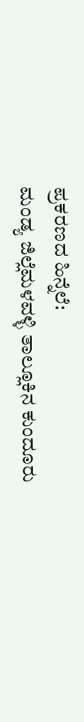ಪ್ರಕರಣದ ಹಿನ್ನೆಲೆ:
ಮಂಡ್ಯ ಜಿಲ್ಲೆಮಳವಳ್ಳಿ ತಾಲ್ಲೂಕಿನ ಕುಂದೂರು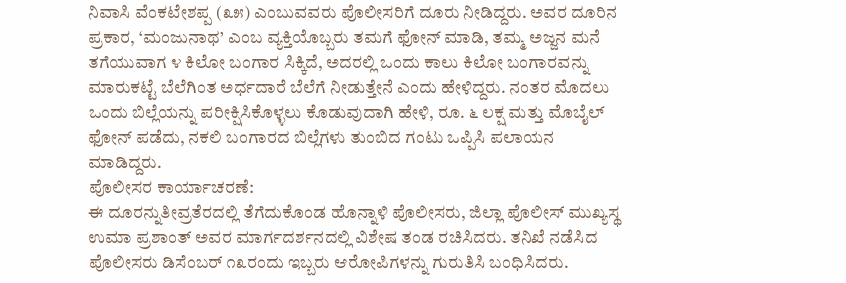ನಿವಾಸಿ ವೆಂಕಟೇಶಪ್ಪ (೩೫) ಎಂಬುವವರು ಪೊಲೀಸರಿಗೆ ದೂರು ನೀಡಿದ್ದರು. ಅವರ ದೂರಿನ ಪ್ರಕಾರ, ‘ಮಂಜುನಾಥ’ ಎಂಬ ವ್ಯಕ್ತಿಯೊಬ್ಬರು ತಮಗೆ ಫೋನ್ ಮಾಡಿ, ತಮ್ಮ ಅಜ್ಜನ ಮನೆ ತಗೆಯುವಾಗ ೪ ಕಿಲೋ ಬಂಗಾರ ಸಿಕ್ಕಿದೆ, ಅದರಲ್ಲಿ ಒಂದು ಕಾಲು ಕಿಲೋ ಬಂಗಾರವನ್ನು ಮಾರುಕಟ್ಟೆ ಬೆಲೆಗಿಂತ ಅರ್ಧದಾರೆ ಬೆಲೆಗೆ ನೀಡುತ್ತೇನೆ ಎಂದು ಹೇಳಿದ್ದರು. ನಂತರ ಮೊದಲು ಒಂದು ಬಿಲ್ಲೆಯನ್ನು ಪರೀಕ್ಷಿಸಿಕೊಳ್ಳಲು ಕೊಡುವುದಾಗಿ ಹೇಳಿ, ರೂ. ೬ ಲಕ್ಷ ಮತ್ತು ಮೊಬೈಲ್ ಫೋನ್ ಪಡೆದು, ನಕಲಿ ಬಂಗಾರದ ಬಿಲ್ಲೆಗಳು ತುಂಬಿದ ಗಂಟು ಒಪ್ಪಿಸಿ ಪಲಾಯನ ಮಾಡಿದ್ದರು.
ಪೊಲೀಸರ ಕಾರ್ಯಾಚರಣೆ:
ಈ ದೂರನ್ನುತೀವ್ರತೆರದಲ್ಲಿ ತೆಗೆದುಕೊಂಡ ಹೊನ್ನಾಳಿ ಪೊಲೀಸರು, ಜಿಲ್ಲಾ ಪೊಲೀಸ್ ಮುಖ್ಯಸ್ಥ ಉಮಾ ಪ್ರಶಾಂತ್ ಅವರ ಮಾರ್ಗದರ್ಶನದಲ್ಲಿ ವಿಶೇಷ ತಂಡ ರಚಿಸಿದರು. ತನಿಖೆ ನಡೆಸಿದ ಪೊಲೀಸರು ಡಿಸೆಂಬರ್ ೧೩ರಂದು ಇಬ್ಬರು ಆರೋಪಿಗಳನ್ನು ಗುರುತಿಸಿ ಬಂಧಿಸಿದರು.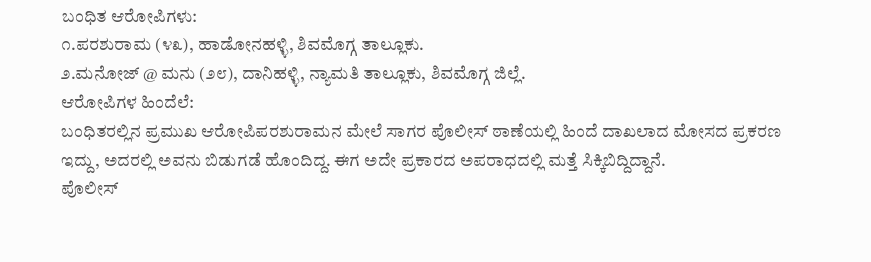ಬಂಧಿತ ಆರೋಪಿಗಳು:
೧.ಪರಶುರಾಮ (೪೩), ಹಾಡೋನಹಳ್ಳಿ, ಶಿವಮೊಗ್ಗ ತಾಲ್ಲೂಕು.
೨.ಮನೋಜ್ @ ಮನು (೨೮), ದಾನಿಹಳ್ಳಿ, ನ್ಯಾಮತಿ ತಾಲ್ಲೂಕು, ಶಿವಮೊಗ್ಗ ಜಿಲ್ಲೆ.
ಆರೋಪಿಗಳ ಹಿಂದೆಲೆ:
ಬಂಧಿತರಲ್ಲಿನ ಪ್ರಮುಖ ಆರೋಪಿಪರಶುರಾಮನ ಮೇಲೆ ಸಾಗರ ಪೊಲೀಸ್ ಠಾಣೆಯಲ್ಲಿ ಹಿಂದೆ ದಾಖಲಾದ ಮೋಸದ ಪ್ರಕರಣ ಇದ್ದು, ಅದರಲ್ಲಿ ಅವನು ಬಿಡುಗಡೆ ಹೊಂದಿದ್ದ. ಈಗ ಅದೇ ಪ್ರಕಾರದ ಅಪರಾಧದಲ್ಲಿ ಮತ್ತೆ ಸಿಕ್ಕಿಬಿದ್ದಿದ್ದಾನೆ.
ಪೊಲೀಸ್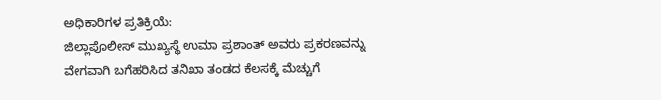ಅಧಿಕಾರಿಗಳ ಪ್ರತಿಕ್ರಿಯೆ:
ಜಿಲ್ಲಾಪೊಲೀಸ್ ಮುಖ್ಯಸ್ಥೆ ಉಮಾ ಪ್ರಶಾಂತ್ ಅವರು ಪ್ರಕರಣವನ್ನು ವೇಗವಾಗಿ ಬಗೆಹರಿಸಿದ ತನಿಖಾ ತಂಡದ ಕೆಲಸಕ್ಕೆ ಮೆಚ್ಚುಗೆ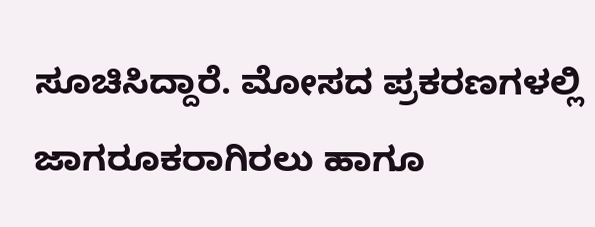ಸೂಚಿಸಿದ್ದಾರೆ. ಮೋಸದ ಪ್ರಕರಣಗಳಲ್ಲಿ ಜಾಗರೂಕರಾಗಿರಲು ಹಾಗೂ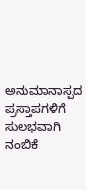ಅನುಮಾನಾಸ್ಪದ ಪ್ರಸ್ತಾಪಗಳಿಗೆ ಸುಲಭವಾಗಿ ನಂಬಿಕೆ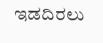ಇಡದಿರಲು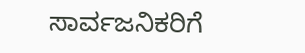ಸಾರ್ವಜನಿಕರಿಗೆ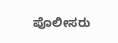ಪೊಲೀಸರು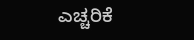ಎಚ್ಚರಿಕೆ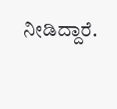ನೀಡಿದ್ದಾರೆ.